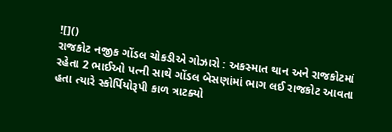![]()
રાજકોટ નજીક ગોંડલ ચોકડીએ ગોઝારો : અકસ્માત થાન અને રાજકોટમાં રહેતા 2 ભાઈઓ પત્ની સાથે ગોંડલ બેસણાંમાં ભાગ લઈ રાજકોટ આવતા હતા ત્યારે સ્કોર્પિયોરૂપી કાળ ત્રાટક્યો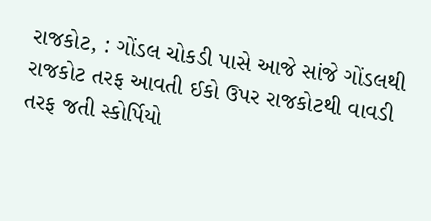રાજકોટ, : ગોંડલ ચોકડી પાસે આજે સાંજે ગોંડલથી રાજકોટ તરફ આવતી ઈકો ઉપર રાજકોટથી વાવડી તરફ જતી સ્કોર્પિયો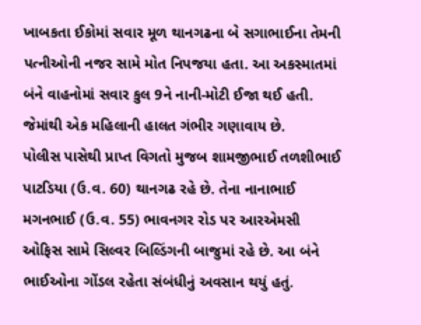ખાબકતા ઈકોમાં સવાર મૂળ થાનગઢના બે સગાભાઈના તેમની પત્નીઓની નજર સામે મોત નિપજયા હતા. આ અકસ્માતમાં બંને વાહનોમાં સવાર કુલ 9ને નાની-મોટી ઈજા થઈ હતી. જેમાંથી એક મહિલાની હાલત ગંભીર ગણાવાય છે.
પોલીસ પાસેથી પ્રાપ્ત વિગતો મુજબ શામજીભાઈ તળશીભાઈ પાટડિયા (ઉ.વ. 60) થાનગઢ રહે છે. તેના નાનાભાઈ મગનભાઈ (ઉ.વ. 55) ભાવનગર રોડ પર આરએમસી ઓફિસ સામે સિલ્વર બિલ્ડિંગની બાજુમાં રહે છે. આ બંને ભાઈઓના ગોંડલ રહેતા સંબંધીનું અવસાન થયું હતું.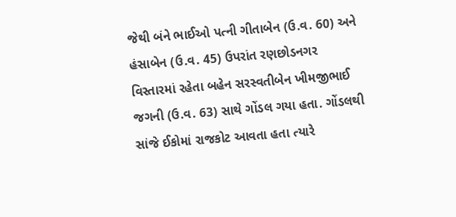જેથી બંને ભાઈઓ પત્ની ગીતાબેન (ઉ.વ. 60) અને હંસાબેન (ઉ.વ. 45) ઉપરાંત રણછોડનગર વિસ્તારમાં રહેતા બહેન સરસ્વતીબેન ખીમજીભાઈ જગની (ઉ.વ. 63) સાથે ગોંડલ ગયા હતા. ગોંડલથી સાંજે ઈકોમાં રાજકોટ આવતા હતા ત્યારે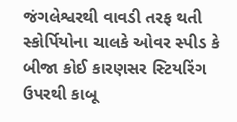જંગલેશ્વરથી વાવડી તરફ થતી સ્કોર્પિયોના ચાલકે ઓવર સ્પીડ કે બીજા કોઈ કારણસર સ્ટિયરિંગ ઉપરથી કાબૂ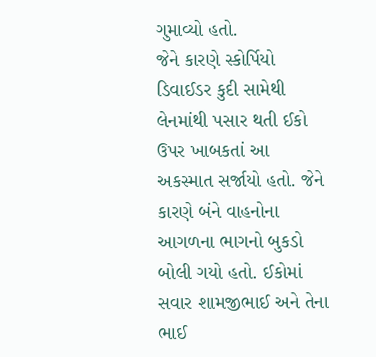ગુમાવ્યો હતો.
જેને કારણે સ્કોર્પિયો ડિવાઈડર કુદી સામેથી લેનમાંથી પસાર થતી ઈકો ઉપર ખાબકતાં આ અકસ્માત સર્જાયો હતો. જેને કારણે બંને વાહનોના આગળના ભાગનો બુકડો બોલી ગયો હતો. ઈકોમાં સવાર શામજીભાઈ અને તેના ભાઈ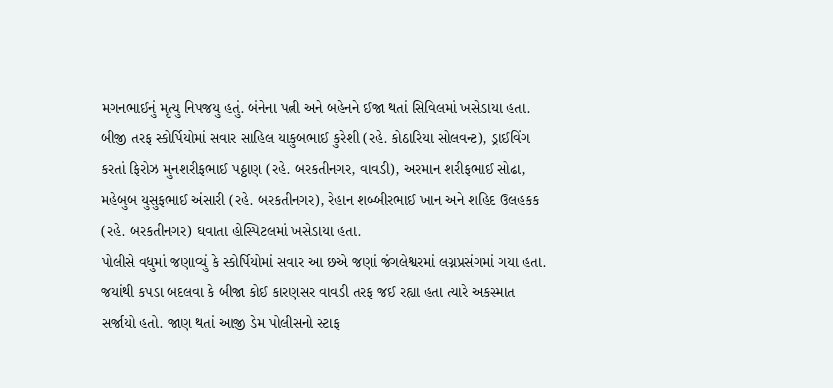મગનભાઈનું મૃત્યુ નિપજયુ હતું. બંનેના પત્ની અને બહેનને ઈજા થતાં સિવિલમાં ખસેડાયા હતા.
બીજી તરફ સ્કોર્પિયોમાં સવાર સાહિલ યાકુબભાઈ કુરેશી (રહે. કોઠારિયા સોલવન્ટ), ડ્રાઈવિંગ કરતાં ફિરોઝ મુનશરીફભાઈ પઠ્ઠાણ (રહે. બરકતીનગર, વાવડી), અરમાન શરીફભાઈ સોઢા, મહેબુબ યુસુફભાઈ અંસારી (રહે. બરકતીનગર), રેહાન શબ્બીરભાઈ ખાન અને શહિદ ઉલહકક (રહે. બરકતીનગર) ઘવાતા હોસ્પિટલમાં ખસેડાયા હતા.
પોલીસે વધુમાં જણાવ્યું કે સ્કોર્પિયોમાં સવાર આ છએ જણાં જંગલેશ્વરમાં લગ્નપ્રસંગમાં ગયા હતા. જયાંથી કપડા બદલવા કે બીજા કોઈ કારણસર વાવડી તરફ જઈ રહ્યા હતા ત્યારે અકસ્માત સર્જાયો હતો. જાણ થતાં આજી ડેમ પોલીસનો સ્ટાફ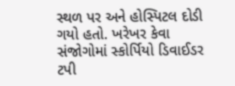સ્થળ પર અને હોસ્પિટલ દોડી ગયો હતો. ખરેખર કેવા સંજોગોમાં સ્કોર્પિયો ડિવાઈડર ટપી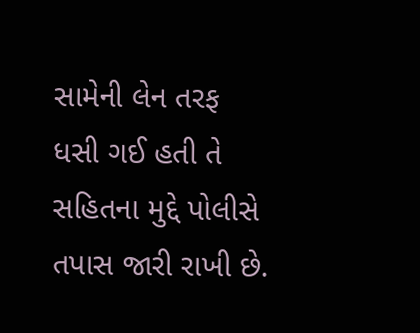સામેની લેન તરફ ધસી ગઈ હતી તે સહિતના મુદ્દે પોલીસે તપાસ જારી રાખી છે.